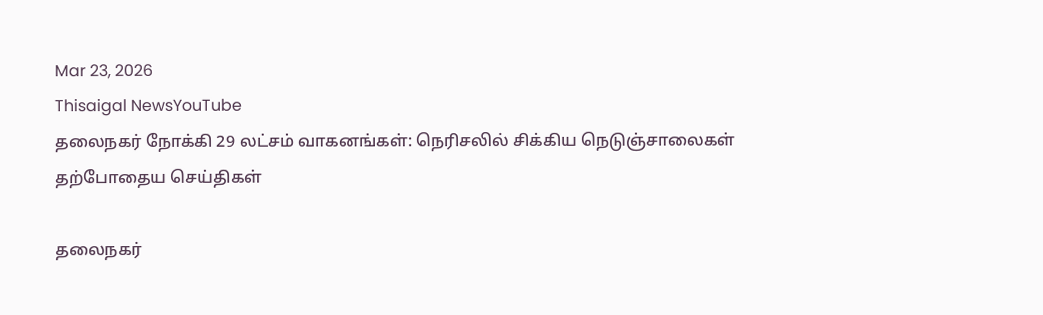Mar 23, 2026
Thisaigal NewsYouTube
தலைநகர் நோக்கி 29 லட்சம் வாகனங்கள்: நெரிசலில் சிக்கிய நெடுஞ்சாலைகள்
தற்போதைய செய்திகள்

தலைநகர்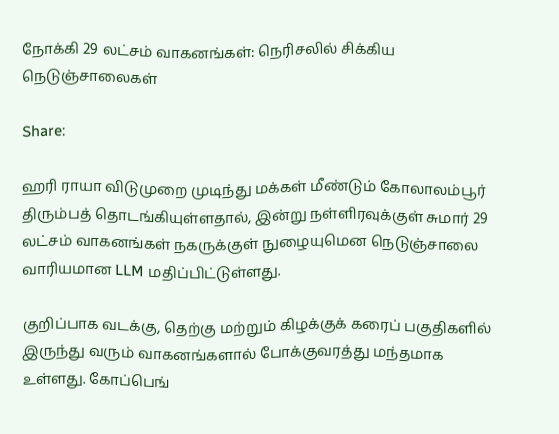நோக்கி 29 லட்சம் வாகனங்கள்: நெரிசலில் சிக்கிய நெடுஞ்சாலைகள்

Share:

ஹரி ராயா விடுமுறை முடிந்து மக்கள் மீண்டும் கோலாலம்பூர் திரும்பத் தொடங்கியுள்ளதால், இன்று நள்ளிரவுக்குள் சுமார் 29 லட்சம் வாகனங்கள் நகருக்குள் நுழையுமென நெடுஞ்சாலை வாரியமான LLM மதிப்பிட்டுள்ளது.

குறிப்பாக வடக்கு, தெற்கு மற்றும் கிழக்குக் கரைப் பகுதிகளில் இருந்து வரும் வாகனங்களால் போக்குவரத்து மந்தமாக உள்ளது. கோப்பெங்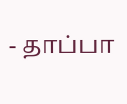- தாப்பா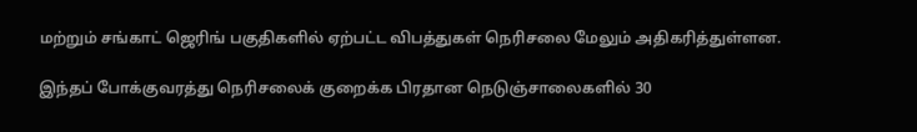மற்றும் சங்காட் ஜெரிங் பகுதிகளில் ஏற்பட்ட விபத்துகள் நெரிசலை மேலும் அதிகரித்துள்ளன.

இந்தப் போக்குவரத்து நெரிசலைக் குறைக்க பிரதான நெடுஞ்சாலைகளில் 30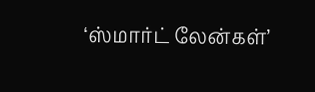‘ஸ்மார்ட் லேன்கள்’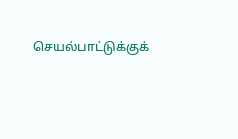செயல்பாட்டுக்குக்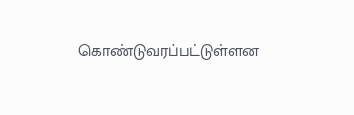கொண்டுவரப்பட்டுள்ளன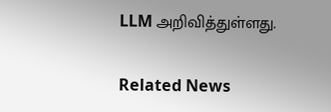LLM அறிவித்துள்ளது.

Related News